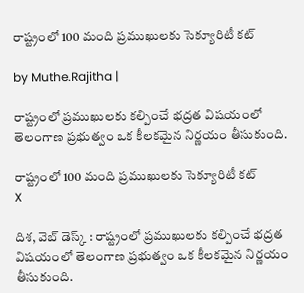రాష్ట్రంలో 100 మంది ప్రముఖులకు సెక్యూరిటీ కట్

by Muthe.Rajitha |

రాష్ట్రంలో ప్రముఖులకు కల్పించే భద్రత విషయంలో తెలంగాణ ప్రభుత్వం ఒక కీలకమైన నిర్ణయం తీసుకుంది.

రాష్ట్రంలో 100 మంది ప్రముఖులకు సెక్యూరిటీ కట్
X

దిశ, వెబ్ డెస్క్ : రాష్ట్రంలో ప్రముఖులకు కల్పించే భద్రత విషయంలో తెలంగాణ ప్రభుత్వం ఒక కీలకమైన నిర్ణయం తీసుకుంది.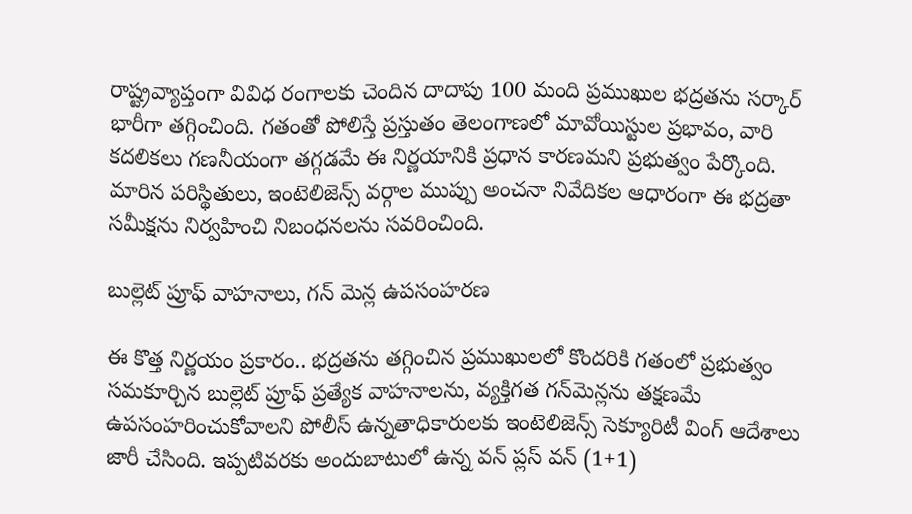రాష్ట్రవ్యాప్తంగా వివిధ రంగాలకు చెందిన దాదాపు 100 మంది ప్రముఖుల భద్రతను సర్కార్ భారీగా తగ్గించింది. గతంతో పోలిస్తే ప్రస్తుతం తెలంగాణలో మావోయిస్టుల ప్రభావం, వారి కదలికలు గణనీయంగా తగ్గడమే ఈ నిర్ణయానికి ప్రధాన కారణమని ప్రభుత్వం పేర్కొంది. మారిన పరిస్థితులు, ఇంటెలిజెన్స్ వర్గాల ముప్పు అంచనా నివేదికల ఆధారంగా ఈ భద్రతా సమీక్షను నిర్వహించి నిబంధనలను సవరించింది.

బుల్లెట్ ప్రూఫ్ వాహనాలు, గన్ మెన్ల ఉపసంహరణ

ఈ కొత్త నిర్ణయం ప్రకారం.. భద్రతను తగ్గించిన ప్రముఖులలో కొందరికి గతంలో ప్రభుత్వం సమకూర్చిన బుల్లెట్ ప్రూఫ్ ప్రత్యేక వాహనాలను, వ్యక్తిగత గన్‌మెన్లను తక్షణమే ఉపసంహరించుకోవాలని పోలీస్ ఉన్నతాధికారులకు ఇంటెలిజెన్స్ సెక్యూరిటీ వింగ్ ఆదేశాలు జారీ చేసింది. ఇప్పటివరకు అందుబాటులో ఉన్న వన్ ప్లస్ వన్ (1+1)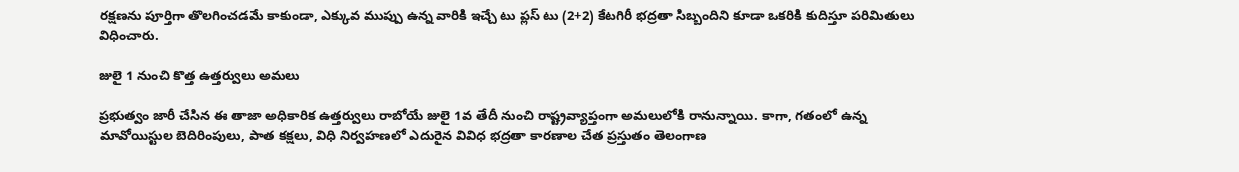రక్షణను పూర్తిగా తొలగించడమే కాకుండా, ఎక్కువ ముప్పు ఉన్న వారికి ఇచ్చే టు ప్లస్ టు (2+2) కేటగిరీ భద్రతా సిబ్బందిని కూడా ఒకరికి కుదిస్తూ పరిమితులు విధించారు.

జులై 1 నుంచి కొత్త ఉత్తర్వులు అమలు

ప్రభుత్వం జారీ చేసిన ఈ తాజా అధికారిక ఉత్తర్వులు రాబోయే జులై 1వ తేదీ నుంచి రాష్ట్రవ్యాప్తంగా అమలులోకి రానున్నాయి. కాగా, గతంలో ఉన్న మావోయిస్టుల బెదిరింపులు, పాత కక్షలు, విధి నిర్వహణలో ఎదురైన వివిధ భద్రతా కారణాల చేత ప్రస్తుతం తెలంగాణ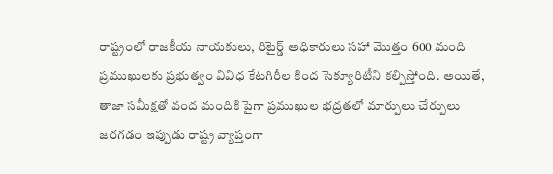రాష్ట్రంలో రాజకీయ నాయకులు, రిటైర్డ్ అధికారులు సహా మొత్తం 600 మంది ప్రముఖులకు ప్రభుత్వం వివిధ కేటగిరీల కింద సెక్యూరిటీని కల్పిస్తోంది. అయితే, తాజా సమీక్షతో వంద మందికి పైగా ప్రముఖుల భద్రతలో మార్పులు చేర్పులు జరగడం ఇప్పుడు రాష్ట్ర వ్యాప్తంగా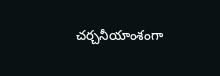చర్చనీయాంశంగా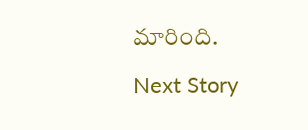మారింది.

Next Story